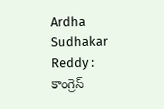Ardha Sudhakar Reddy : కాంగ్రెస్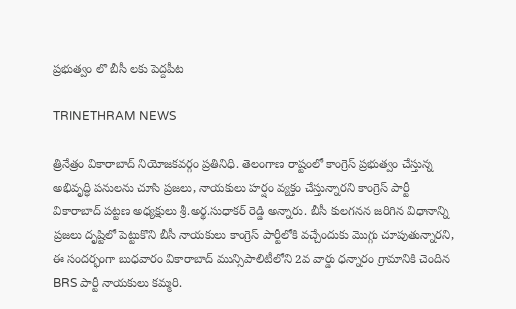ప్రభుత్వం లొ బీసీ లకు పెద్దపీట

TRINETHRAM NEWS

త్రినేత్రం వికారాబాద్ నియోజకవర్గం ప్రతినిధి. తెలంగాణ రాష్టంలో కాంగ్రెస్ ప్రభుత్వం చేస్తున్న అభివృద్ధి పనులను చూసి ప్రజలు, నాయకులు హర్షం వ్యక్తం చేస్తున్నారని కాంగ్రెస్ పార్టీ వికారాబాద్ పట్టణ అధ్యక్షులు శ్రీ.అర్థ.సుధాకర్ రెడ్డి అన్నారు. బీసీ కులగనన జరిగిన విధానాన్ని ప్రజలు దృష్టిలో పెట్టుకొని బీసీ నాయకులు కాంగ్రెస్ పార్టీలోకి వచ్చేందుకు మొగ్గు చూపుతున్నారని, ఈ సందర్భంగా బుధవారం వికారాబాద్ మున్సిపాలిటీలోని 2వ వార్డు ధన్నారం గ్రామానికి చెందిన BRS పార్టీ నాయకులు కమ్మరి.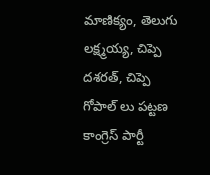మాణిక్యం, తెలుగు లక్ష్మయ్య, చిప్పె దశరత్, చిప్పె గోపాల్ లు పట్టణ కాంగ్రెస్ పార్టీ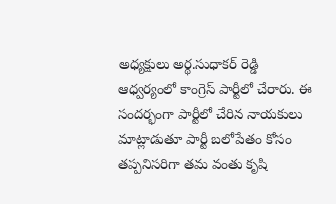అధ్యక్షులు అర్థ.సుధాకర్ రెడ్డి ఆధ్వర్యంలో కాంగ్రెస్ పార్టీలో చేరారు. ఈ సందర్భంగా పార్టీలో చేరిన నాయకులు మాట్లాడుతూ పార్టీ బలోపేతం కోసం తప్పనిసరిగా తమ వంతు కృషి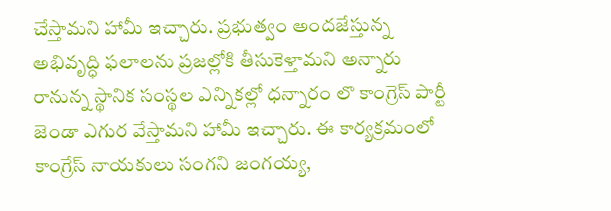చేస్తామని హామీ ఇచ్చారు. ప్రభుత్వం అందజేస్తున్న అభివృద్ధి ఫలాలను ప్రజల్లోకి తీసుకెళ్తామని అన్నారు రానున్న స్థానిక సంస్థల ఎన్నికల్లో ధన్నారం లొ కాంగ్రెస్ పార్టీ జెండా ఎగుర వేస్తామని హామీ ఇచ్చారు. ఈ కార్యక్రమంలో కాంగ్రేస్ నాయకులు సంగని జంగయ్య,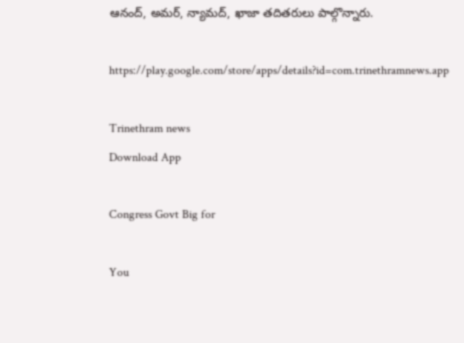ఆనంద్, అమర్, న్యామద్, ఖాజా తదితరులు పాల్గొన్నారు.

https://play.google.com/store/apps/details?id=com.trinethramnews.app

Trinethram news
Download App

Congress Govt Big for

You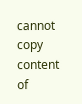cannot copy content of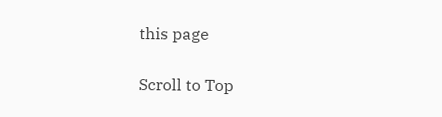this page

Scroll to Top